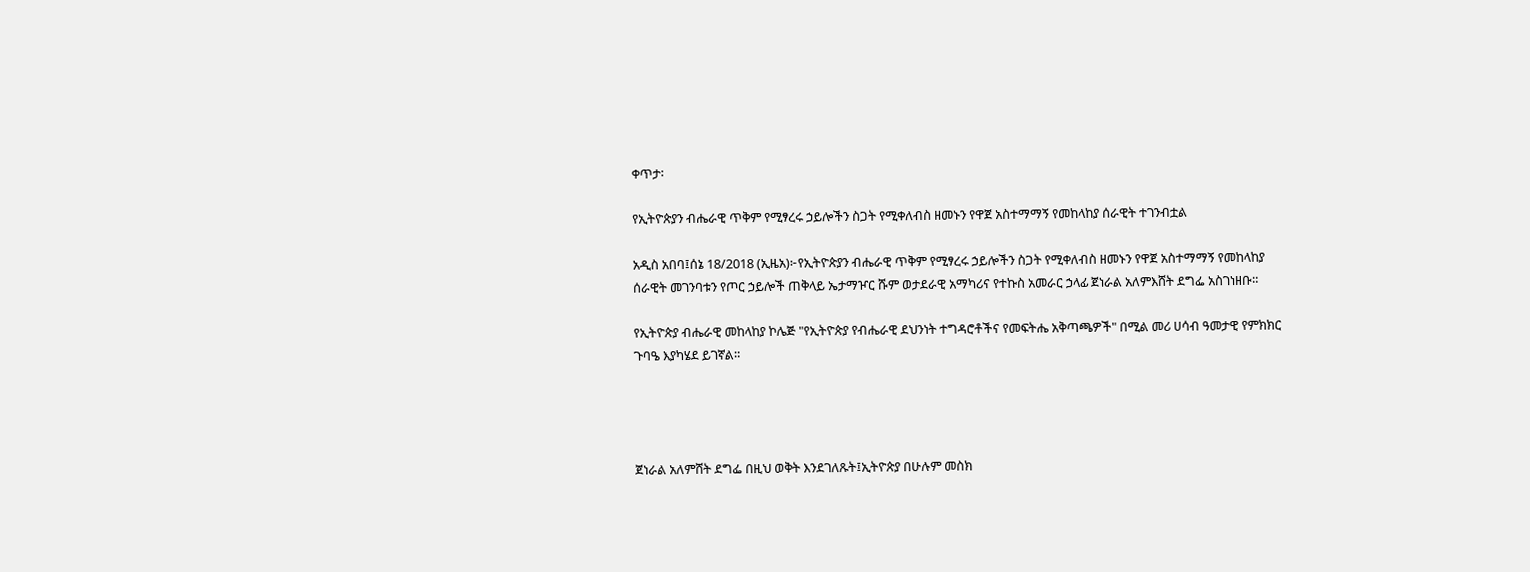ቀጥታ፡

የኢትዮጵያን ብሔራዊ ጥቅም የሚፃረሩ ኃይሎችን ስጋት የሚቀለብስ ዘመኑን የዋጀ አስተማማኝ የመከላከያ ሰራዊት ተገንብቷል

አዲስ አበባ፤ሰኔ 18/2018 (ኢዜአ)፦የኢትዮጵያን ብሔራዊ ጥቅም የሚፃረሩ ኃይሎችን ስጋት የሚቀለብስ ዘመኑን የዋጀ አስተማማኝ የመከላከያ ሰራዊት መገንባቱን የጦር ኃይሎች ጠቅላይ ኤታማዦር ሹም ወታደራዊ አማካሪና የተኩስ አመራር ኃላፊ ጀነራል አለምእሸት ደግፌ አስገነዘቡ።

የኢትዮጵያ ብሔራዊ መከላከያ ኮሌጅ "የኢትዮጵያ የብሔራዊ ደህንነት ተግዳሮቶችና የመፍትሔ አቅጣጫዎች" በሚል መሪ ሀሳብ ዓመታዊ የምክክር ጉባዔ እያካሄደ ይገኛል።




ጀነራል አለምሸት ደግፌ በዚህ ወቅት እንደገለጹት፤ኢትዮጵያ በሁሉም መስክ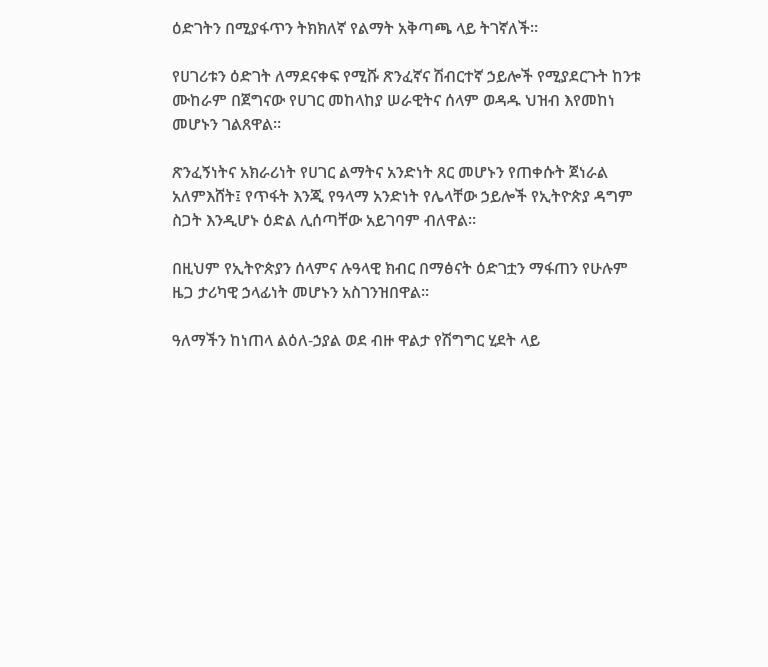ዕድገትን በሚያፋጥን ትክክለኛ የልማት አቅጣጫ ላይ ትገኛለች።

የሀገሪቱን ዕድገት ለማደናቀፍ የሚሹ ጽንፈኛና ሽብርተኛ ኃይሎች የሚያደርጉት ከንቱ ሙከራም በጀግናው የሀገር መከላከያ ሠራዊትና ሰላም ወዳዱ ህዝብ እየመከነ መሆኑን ገልጸዋል።

ጽንፈኝነትና አክራሪነት የሀገር ልማትና አንድነት ጸር መሆኑን የጠቀሱት ጀነራል አለምእሸት፤ የጥፋት እንጂ የዓላማ አንድነት የሌላቸው ኃይሎች የኢትዮጵያ ዳግም ስጋት እንዲሆኑ ዕድል ሊሰጣቸው አይገባም ብለዋል።

በዚህም የኢትዮጵያን ሰላምና ሉዓላዊ ክብር በማፅናት ዕድገቷን ማፋጠን የሁሉም ዜጋ ታሪካዊ ኃላፊነት መሆኑን አስገንዝበዋል።

ዓለማችን ከነጠላ ልዕለ-ኃያል ወደ ብዙ ዋልታ የሽግግር ሂደት ላይ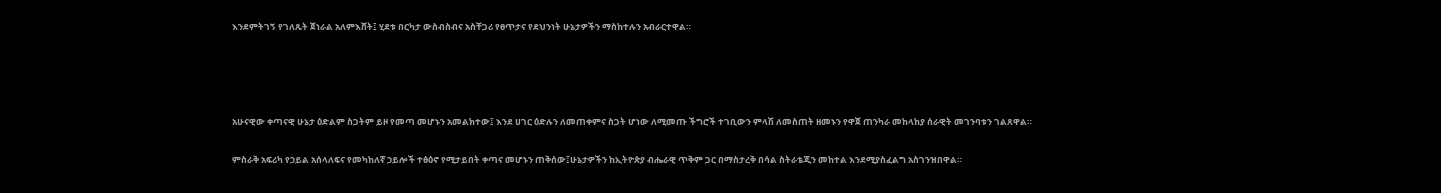እንደምትገኝ የገለጹት ጀነራል አለምእሸት፤ ሂደቱ በርካታ ውስብስብና አስቸጋሪ የፀጥታና የደህንነት ሁኔታዎችን ማስከተሉን አብራርተዋል።




አሁናዊው ቀጣናዊ ሁኔታ ዕድልም ስጋትም ይዞ የመጣ መሆኑን አመልክተው፤ እንደ ሀገር ዕድሉን ለመጠቀምና ስጋት ሆነው ለሚመጡ ችግሮች ተገቢውን ምላሽ ለመስጠት ዘመኑን የዋጀ ጠንካራ መከላከያ ሰራዊት መገንባቱን ገልጸዋል።

ምስራቅ አፍሪካ የኃይል አሰላለፍና የመካከለኛ ኃይሎች ተፅዕኖ የሚታይበት ቀጣና መሆኑን ጠቅሰው፤ሁኔታዎችን ከኢትዮጵያ ብሔራዊ ጥቅም ጋር በማስታረቅ በሳል ስትራቴጂን መከተል እንደሚያስፈልግ አስገንዝበዋል።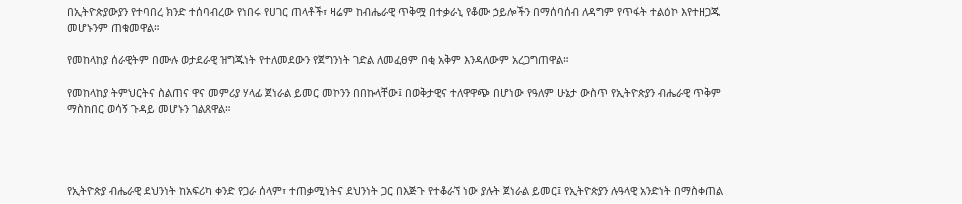በኢትዮጵያውያን የተባበረ ክንድ ተሰባብረው የነበሩ የሀገር ጠላቶች፣ ዛሬም ከብሔራዊ ጥቅሟ በተቃራኒ የቆሙ ኃይሎችን በማሰባሰብ ለዳግም የጥፋት ተልዕኮ እየተዘጋጁ መሆኑንም ጠቁመዋል።

የመከላከያ ሰራዊትም በሙሉ ወታደራዊ ዝግጁነት የተለመደውን የጀግንነት ገድል ለመፈፀም በቂ አቅም እንዳለውም አረጋግጠዋል።

የመከላከያ ትምህርትና ስልጠና ዋና መምሪያ ሃላፊ ጀነራል ይመር መኮንን በበኩላቸው፤ በወቅታዊና ተለዋዋጭ በሆነው የዓለም ሁኔታ ውስጥ የኢትዮጵያን ብሔራዊ ጥቅም ማስከበር ወሳኝ ጉዳይ መሆኑን ገልጸዋል።




የኢትዮጵያ ብሔራዊ ደህንነት ከአፍሪካ ቀንድ የጋራ ሰላም፣ ተጠቃሚነትና ደህንነት ጋር በእጅጉ የተቆራኘ ነው ያሉት ጀነራል ይመር፤ የኢትዮጵያን ሉዓላዊ አንድነት በማስቀጠል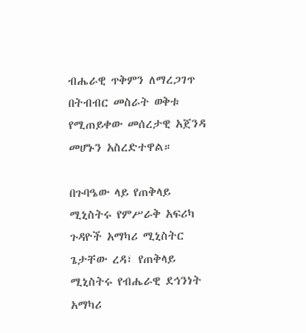ብሔራዊ ጥቅምን ለማረጋገጥ በትብብር መስራት ወቅቱ የሚጠይቀው መሰረታዊ አጀንዳ መሆኑን አስረድተዋል።

በጉባዔው ላይ የጠቅላይ ሚኒስትሩ የምሥራቅ አፍሪካ ጉዳዮች አማካሪ ሚኒስትር ጌታቸው ረዳ፣ የጠቅላይ ሚኒስትሩ የብሔራዊ ደኅንነት አማካሪ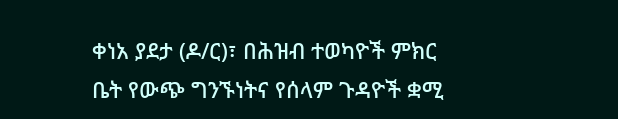ቀነአ ያደታ (ዶ/ር)፣ በሕዝብ ተወካዮች ምክር ቤት የውጭ ግንኙነትና የሰላም ጉዳዮች ቋሚ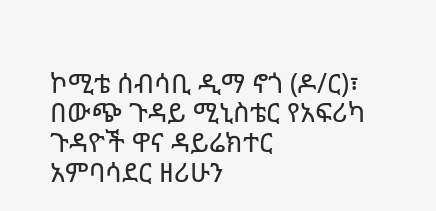ኮሚቴ ሰብሳቢ ዲማ ኖጎ (ዶ/ር)፣ በውጭ ጉዳይ ሚኒስቴር የአፍሪካ ጉዳዮች ዋና ዳይሬክተር አምባሳደር ዘሪሁን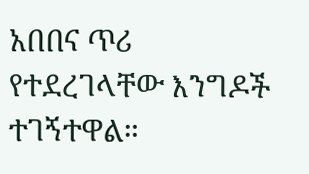አበበና ጥሪ የተደረገላቸው እንግዶች ተገኝተዋል።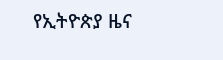የኢትዮጵያ ዜና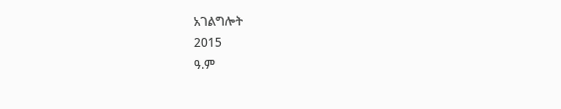አገልግሎት
2015
ዓ.ም